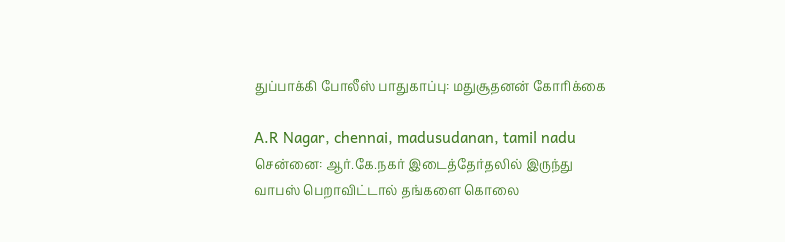துப்பாக்கி போலீஸ் பாதுகாப்பு: மதுசூதனன் கோரிக்கை

A.R Nagar, chennai, madusudanan, tamil nadu
சென்னை: ஆர்.கே.நகர் இடைத்தேர்தலில் இருந்து வாபஸ் பெறாவிட்டால் தங்களை கொலை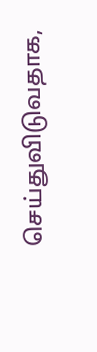செய்துவிடுவதாக,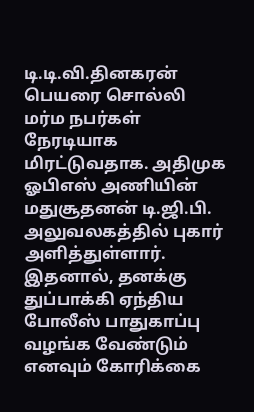டி.டி.வி.தினகரன் பெயரை சொல்லி மர்ம நபர்கள் நேரடியாக மிரட்டுவதாக. அதிமுக ஓபிஎஸ் அணியின் மதுசூதனன் டி.ஜி.பி. அலுவலகத்தில் புகார் அளித்துள்ளார். இதனால், தனக்கு துப்பாக்கி ஏந்திய போலீஸ் பாதுகாப்பு வழங்க வேண்டும் எனவும் கோரிக்கை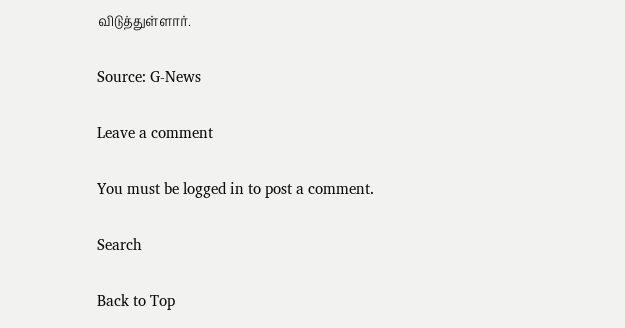விடுத்துள்ளார்.

Source: G-News

Leave a comment

You must be logged in to post a comment.

Search

Back to Top